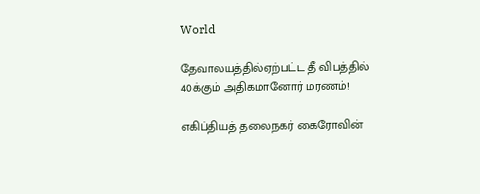World

தேவாலயத்தில்ஏற்பட்ட தீ விபத்தில் 40க்கும் அதிகமானோர் மரணம்!

எகிப்தியத் தலைநகர் கைரோவின்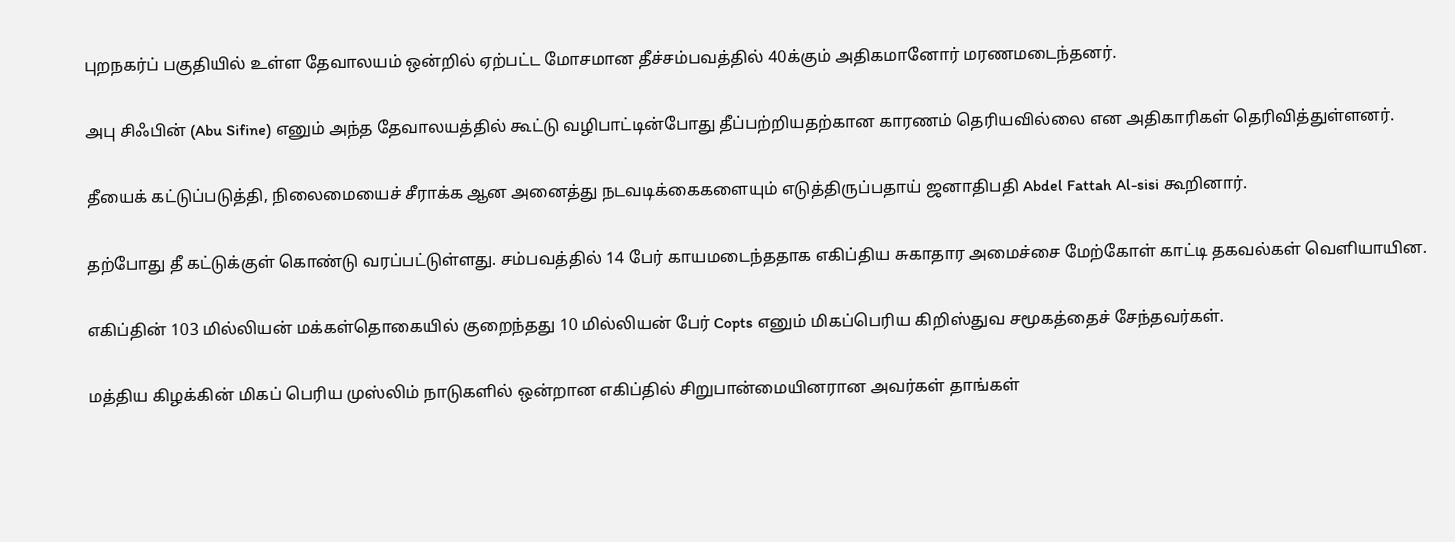புறநகர்ப் பகுதியில் உள்ள தேவாலயம் ஒன்றில் ஏற்பட்ட மோசமான தீச்சம்பவத்தில் 40க்கும் அதிகமானோர் மரணமடைந்தனர்.

அபு சிஃபின் (Abu Sifine) எனும் அந்த தேவாலயத்தில் கூட்டு வழிபாட்டின்போது தீப்பற்றியதற்கான காரணம் தெரியவில்லை என அதிகாரிகள் தெரிவித்துள்ளனர்.

தீயைக் கட்டுப்படுத்தி, நிலைமையைச் சீராக்க ஆன அனைத்து நடவடிக்கைகளையும் எடுத்திருப்பதாய் ஜனாதிபதி Abdel Fattah Al-sisi கூறினார்.

தற்போது தீ கட்டுக்குள் கொண்டு வரப்பட்டுள்ளது. சம்பவத்தில் 14 பேர் காயமடைந்ததாக எகிப்திய சுகாதார அமைச்சை மேற்கோள் காட்டி தகவல்கள் வெளியாயின.

எகிப்தின் 103 மில்லியன் மக்கள்தொகையில் குறைந்தது 10 மில்லியன் பேர் Copts எனும் மிகப்பெரிய கிறிஸ்துவ சமூகத்தைச் சேந்தவர்கள்.

மத்திய கிழக்கின் மிகப் பெரிய முஸ்லிம் நாடுகளில் ஒன்றான எகிப்தில் சிறுபான்மையினரான அவர்கள் தாங்கள்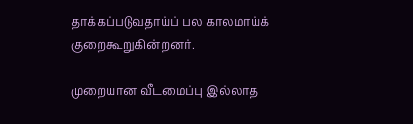தாக்கப்படுவதாய்ப் பல காலமாய்க் குறைகூறுகின்றனர்.

முறையான வீடமைப்பு இல்லாத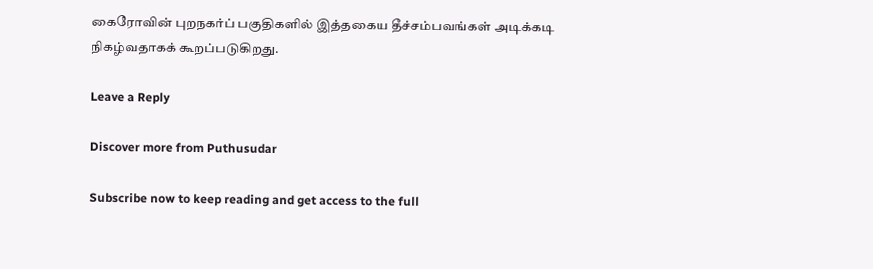கைரோவின் புறநகர்ப் பகுதிகளில் இத்தகைய தீச்சம்பவங்கள் அடிக்கடி நிகழ்வதாகக் கூறப்படுகிறது.

Leave a Reply

Discover more from Puthusudar

Subscribe now to keep reading and get access to the full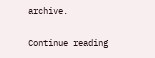archive.

Continue reading